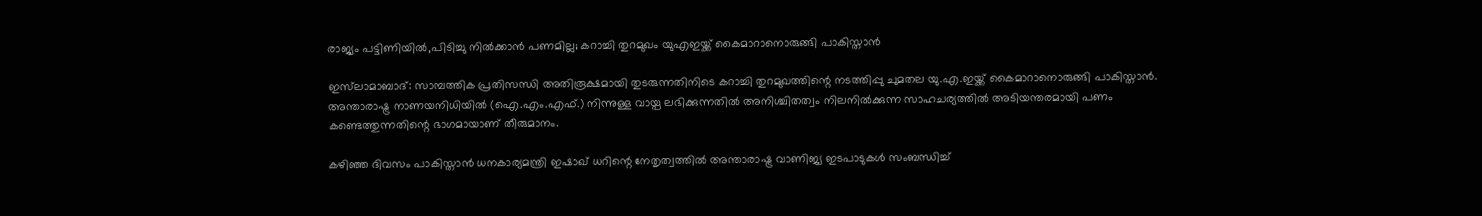രാജ്യം പട്ടിണിയില്‍,പിടിച്ചു നില്‍ക്കാന്‍ പണമില്ല; കറാച്ചി തുറമുഖം യുഎഇയ്ക്ക് കൈമാറാനൊരുങ്ങി പാകിസ്താൻ

ഇസ്‌ലാമാബാദ്: സാമ്പത്തിക പ്രതിസന്ധി അതിരൂക്ഷമായി തുടരുന്നതിനിടെ കറാച്ചി തുറമുഖത്തിന്റെ നടത്തിപ്പു ചുമതല യു.എ.ഇയ്ക്ക് കൈമാറാനൊരുങ്ങി പാകിസ്താൻ. അന്താരാഷ്ട്ര നാണയനിധിയില്‍ (ഐ.എം.എഫ്.) നിന്നുള്ള വായ്പ ലഭിക്കുന്നതില്‍ അനിശ്ചിതത്വം നിലനില്‍ക്കുന്ന സാഹചര്യത്തില്‍ അടിയന്തരമായി പണം കണ്ടെത്തുന്നതിന്റെ ഭാഗമായാണ് തീരുമാനം.

കഴിഞ്ഞ ദിവസം പാകിസ്താൻ ധനകാര്യമന്ത്രി ഇഷാഖ് ധറിന്റെ നേതൃത്വത്തില്‍ അന്താരാഷ്ട്ര വാണിജ്യ ഇടപാടുകള്‍ സംബന്ധിച്ച്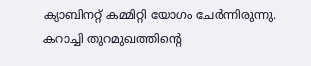ക്യാബിനറ്റ് കമ്മിറ്റി യോഗം ചേര്‍ന്നിരുന്നു. കറാച്ചി തുറമുഖത്തിന്‍റെ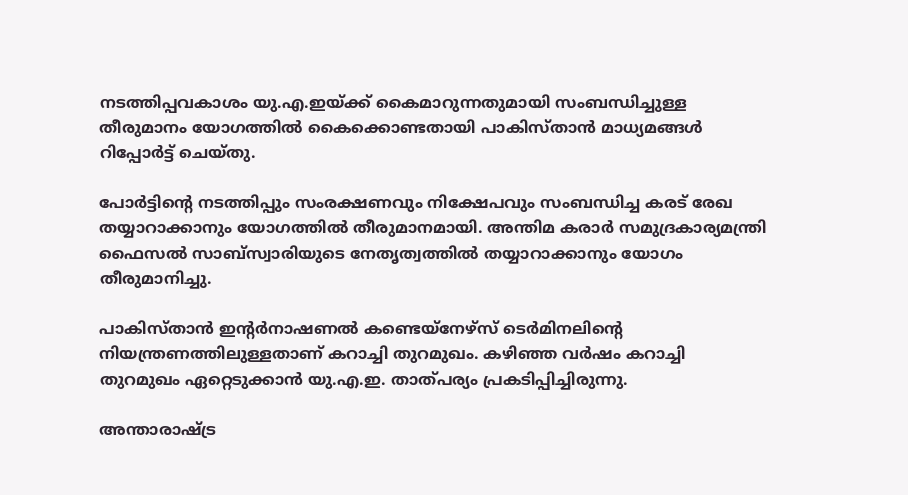നടത്തിപ്പവകാശം യു.എ.ഇയ്ക്ക് കൈമാറുന്നതുമായി സംബന്ധിച്ചുള്ള തീരുമാനം യോഗത്തില്‍ കൈക്കൊണ്ടതായി പാകിസ്താൻ മാധ്യമങ്ങള്‍ റിപ്പോര്‍ട്ട് ചെയ്തു.

പോര്‍ട്ടിന്റെ നടത്തിപ്പും സംരക്ഷണവും നിക്ഷേപവും സംബന്ധിച്ച കരട് രേഖ തയ്യാറാക്കാനും യോഗത്തില്‍ തീരുമാനമായി. അന്തിമ കരാര്‍ സമുദ്രകാര്യമന്ത്രി ഫൈസല്‍ സാബ്‌സ്വാരിയുടെ നേതൃത്വത്തില്‍ തയ്യാറാക്കാനും യോഗം തീരുമാനിച്ചു.

പാകിസ്താൻ ഇന്റര്‍നാഷണല്‍ കണ്ടെയ്‌നേഴ്‌സ് ടെര്‍മിനലിന്റെ നിയന്ത്രണത്തിലുള്ളതാണ് കറാച്ചി തുറമുഖം. കഴിഞ്ഞ വര്‍ഷം കറാച്ചി തുറമുഖം ഏറ്റെടുക്കാന്‍ യു.എ.ഇ. താത്പര്യം പ്രകടിപ്പിച്ചിരുന്നു.

അന്താരാഷ്ട്ര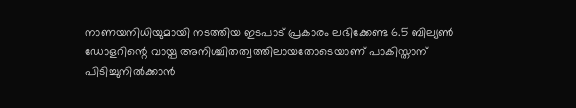നാണയനിധിയുമായി നടത്തിയ ഇടപാട് പ്രകാരം ലഭിക്കേണ്ട 6.5 ബില്യണ്‍ ഡോളറിന്റെ വായ്പ അനിശ്ചിതത്വത്തിലായതോടെയാണ് പാകിസ്താന് പിടിച്ചുനില്‍ക്കാന്‍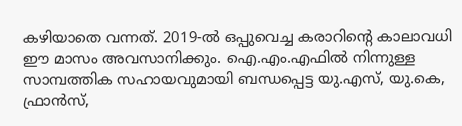കഴിയാതെ വന്നത്. 2019-ല്‍ ഒപ്പുവെച്ച കരാറിന്റെ കാലാവധി ഈ മാസം അവസാനിക്കും. ഐ.എം.എഫില്‍ നിന്നുള്ള സാമ്പത്തിക സഹായവുമായി ബന്ധപ്പെട്ട യു.എസ്, യു.കെ, ഫ്രാന്‍സ്,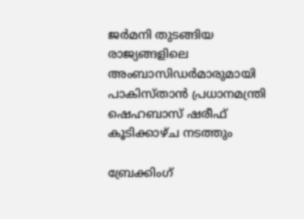ജര്‍മനി തുടങ്ങിയ രാജ്യങ്ങളിലെ അംബാസിഡര്‍മാരുമായി പാകിസ്താൻ പ്രധാനമന്ത്രി ഷെഹബാസ് ഷരീഫ് കൂടിക്കാഴ്ച നടത്തും

ബ്രേക്കിംഗ്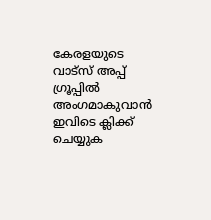കേരളയുടെ വാട്സ് അപ്പ് ഗ്രൂപ്പിൽ അംഗമാകുവാൻ ഇവിടെ ക്ലിക്ക് ചെയ്യുക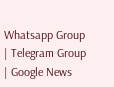Whatsapp Group | Telegram Group | Google News